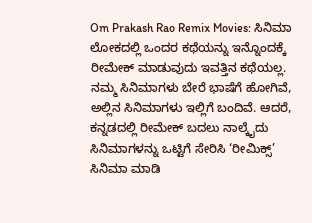Om Prakash Rao Remix Movies: ಸಿನಿಮಾ ಲೋಕದಲ್ಲಿ ಒಂದರ ಕಥೆಯನ್ನು ಇನ್ನೊಂದಕ್ಕೆ ರೀಮೇಕ್ ಮಾಡುವುದು ಇವತ್ತಿನ ಕಥೆಯಲ್ಲ. ನಮ್ಮ ಸಿನಿಮಾಗಳು ಬೇರೆ ಭಾಷೆಗೆ ಹೋಗಿವೆ, ಅಲ್ಲಿನ ಸಿನಿಮಾಗಳು ಇಲ್ಲಿಗೆ ಬಂದಿವೆ. ಆದರೆ, ಕನ್ನಡದಲ್ಲಿ ರೀಮೇಕ್ ಬದಲು ನಾಲ್ಕೈದು ಸಿನಿಮಾಗಳನ್ನು ಒಟ್ಟಿಗೆ ಸೇರಿಸಿ ‘ರೀಮಿಕ್ಸ್’ ಸಿನಿಮಾ ಮಾಡಿ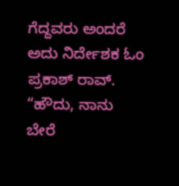ಗೆದ್ದವರು ಅಂದರೆ ಅದು ನಿರ್ದೇಶಕ ಓಂ ಪ್ರಕಾಶ್ ರಾವ್. “ಹೌದು, ನಾನು ಬೇರೆ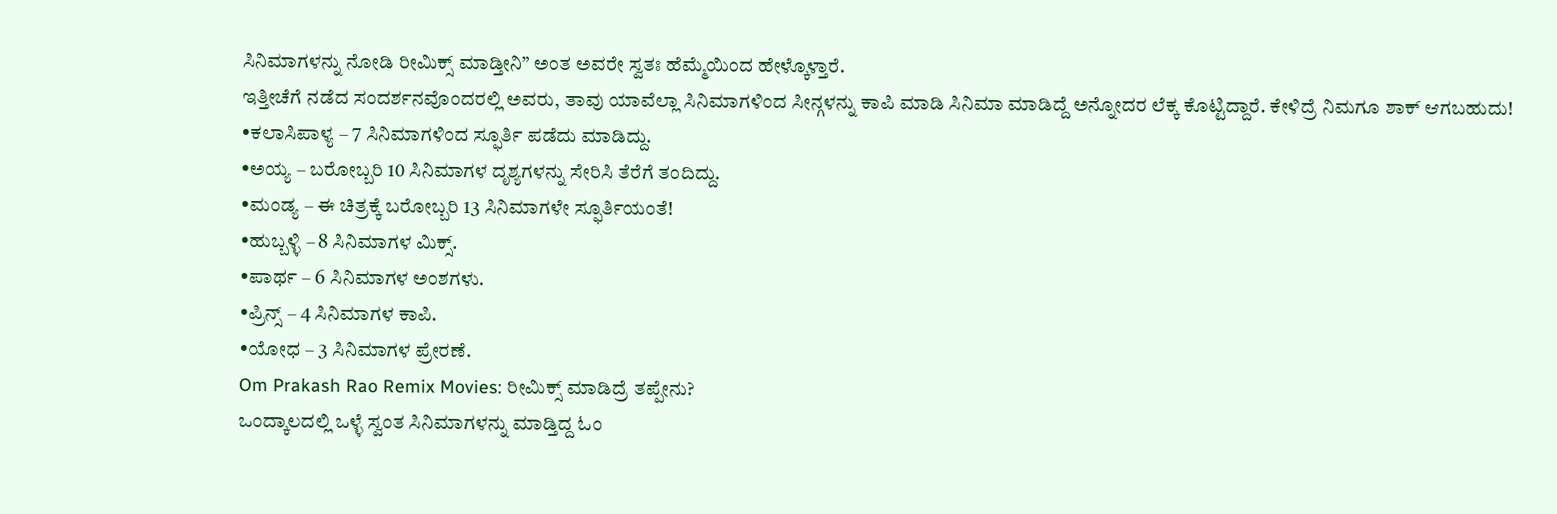ಸಿನಿಮಾಗಳನ್ನು ನೋಡಿ ರೀಮಿಕ್ಸ್ ಮಾಡ್ತೀನಿ” ಅಂತ ಅವರೇ ಸ್ವತಃ ಹೆಮ್ಮೆಯಿಂದ ಹೇಳ್ಕೊಳ್ತಾರೆ.
ಇತ್ತೀಚೆಗೆ ನಡೆದ ಸಂದರ್ಶನವೊಂದರಲ್ಲಿ ಅವರು, ತಾವು ಯಾವೆಲ್ಲಾ ಸಿನಿಮಾಗಳಿಂದ ಸೀನ್ಗಳನ್ನು ಕಾಪಿ ಮಾಡಿ ಸಿನಿಮಾ ಮಾಡಿದ್ದೆ ಅನ್ನೋದರ ಲೆಕ್ಕ ಕೊಟ್ಟಿದ್ದಾರೆ. ಕೇಳಿದ್ರೆ ನಿಮಗೂ ಶಾಕ್ ಆಗಬಹುದು!
•ಕಲಾಸಿಪಾಳ್ಯ – 7 ಸಿನಿಮಾಗಳಿಂದ ಸ್ಫೂರ್ತಿ ಪಡೆದು ಮಾಡಿದ್ದು.
•ಅಯ್ಯ – ಬರೋಬ್ಬರಿ 10 ಸಿನಿಮಾಗಳ ದೃಶ್ಯಗಳನ್ನು ಸೇರಿಸಿ ತೆರೆಗೆ ತಂದಿದ್ದು.
•ಮಂಡ್ಯ – ಈ ಚಿತ್ರಕ್ಕೆ ಬರೋಬ್ಬರಿ 13 ಸಿನಿಮಾಗಳೇ ಸ್ಫೂರ್ತಿಯಂತೆ!
•ಹುಬ್ಬಳ್ಳಿ – 8 ಸಿನಿಮಾಗಳ ಮಿಕ್ಸ್.
•ಪಾರ್ಥ – 6 ಸಿನಿಮಾಗಳ ಅಂಶಗಳು.
•ಪ್ರಿನ್ಸ್ – 4 ಸಿನಿಮಾಗಳ ಕಾಪಿ.
•ಯೋಧ – 3 ಸಿನಿಮಾಗಳ ಪ್ರೇರಣೆ.
Om Prakash Rao Remix Movies: ರೀಮಿಕ್ಸ್ ಮಾಡಿದ್ರೆ ತಪ್ಪೇನು?
ಒಂದ್ಕಾಲದಲ್ಲಿ ಒಳ್ಳೆ ಸ್ವಂತ ಸಿನಿಮಾಗಳನ್ನು ಮಾಡ್ತಿದ್ದ ಓಂ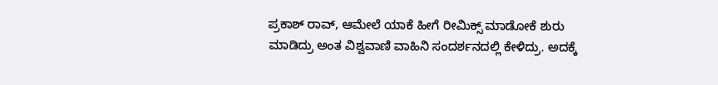ಪ್ರಕಾಶ್ ರಾವ್, ಆಮೇಲೆ ಯಾಕೆ ಹೀಗೆ ರೀಮಿಕ್ಸ್ ಮಾಡೋಕೆ ಶುರು ಮಾಡಿದ್ರು ಅಂತ ವಿಶ್ವವಾಣಿ ವಾಹಿನಿ ಸಂದರ್ಶನದಲ್ಲಿ ಕೇಳಿದ್ರು. ಅದಕ್ಕೆ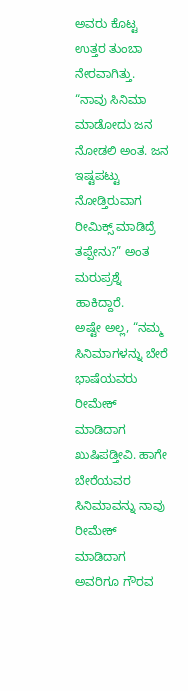ಅವರು ಕೊಟ್ಟ ಉತ್ತರ ತುಂಬಾ ನೇರವಾಗಿತ್ತು. “ನಾವು ಸಿನಿಮಾ ಮಾಡೋದು ಜನ ನೋಡಲಿ ಅಂತ. ಜನ ಇಷ್ಟಪಟ್ಟು ನೋಡ್ತಿರುವಾಗ ರೀಮಿಕ್ಸ್ ಮಾಡಿದ್ರೆ ತಪ್ಪೇನು?” ಅಂತ ಮರುಪ್ರಶ್ನೆ ಹಾಕಿದ್ದಾರೆ.
ಅಷ್ಟೇ ಅಲ್ಲ, “ನಮ್ಮ ಸಿನಿಮಾಗಳನ್ನು ಬೇರೆ ಭಾಷೆಯವರು ರೀಮೇಕ್ ಮಾಡಿದಾಗ ಖುಷಿಪಡ್ತೀವಿ. ಹಾಗೇ ಬೇರೆಯವರ ಸಿನಿಮಾವನ್ನು ನಾವು ರೀಮೇಕ್ ಮಾಡಿದಾಗ ಅವರಿಗೂ ಗೌರವ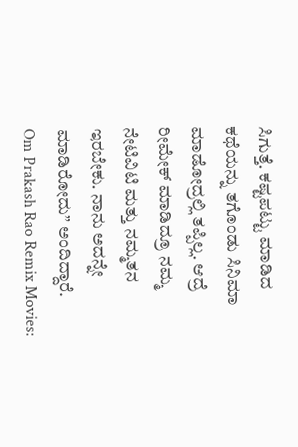ಸಿಗುತ್ತೆ. ಕಷ್ಟಪಟ್ಟು ಮಾಡಿದ ಕಥೆಯನ್ನು ತಗೊಂಡು ಸಿನಿಮಾ ಮಾಡೋದ್ರಲ್ಲಿ ತಪ್ಪಿಲ್ಲ. ಆದ್ರೆ ರೀಮೇಕ್ ಮಾಡಿದ್ರೂ ನಮ್ಮ ನೇಟಿವಿಟಿ ಮತ್ತು ನಮ್ಮತನ ಇರಬೇಕು. ನಾನು ಅದನ್ನೇ ಮಾಡಿರೋದು” ಅಂದಿದ್ದಾರೆ.
Om Prakash Rao Remix Movies: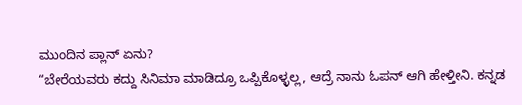ಮುಂದಿನ ಪ್ಲಾನ್ ಏನು?
“ಬೇರೆಯವರು ಕದ್ದು ಸಿನಿಮಾ ಮಾಡಿದ್ರೂ ಒಪ್ಪಿಕೊಳ್ಳಲ್ಲ, ಆದ್ರೆ ನಾನು ಓಪನ್ ಆಗಿ ಹೇಳ್ತೀನಿ. ಕನ್ನಡ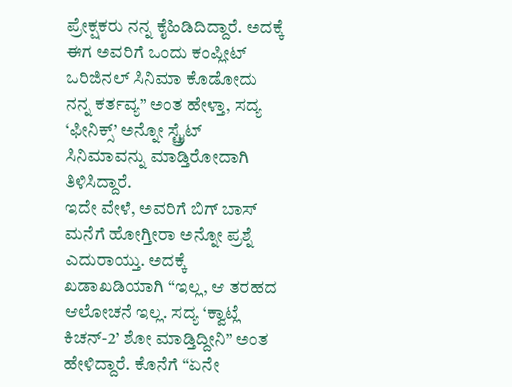ಪ್ರೇಕ್ಷಕರು ನನ್ನ ಕೈಹಿಡಿದಿದ್ದಾರೆ. ಅದಕ್ಕೆ ಈಗ ಅವರಿಗೆ ಒಂದು ಕಂಪ್ಲೀಟ್ ಒರಿಜಿನಲ್ ಸಿನಿಮಾ ಕೊಡೋದು ನನ್ನ ಕರ್ತವ್ಯ” ಅಂತ ಹೇಳ್ತಾ, ಸದ್ಯ ‘ಫೀನಿಕ್ಸ್’ ಅನ್ನೋ ಸ್ಟ್ರೈಟ್ ಸಿನಿಮಾವನ್ನು ಮಾಡ್ತಿರೋದಾಗಿ ತಿಳಿಸಿದ್ದಾರೆ.
ಇದೇ ವೇಳೆ, ಅವರಿಗೆ ಬಿಗ್ ಬಾಸ್ ಮನೆಗೆ ಹೋಗ್ತೀರಾ ಅನ್ನೋ ಪ್ರಶ್ನೆ ಎದುರಾಯ್ತು. ಅದಕ್ಕೆ ಖಡಾಖಡಿಯಾಗಿ “ಇಲ್ಲ, ಆ ತರಹದ ಆಲೋಚನೆ ಇಲ್ಲ. ಸದ್ಯ ‘ಕ್ವಾಟ್ಲೆ ಕಿಚನ್-2’ ಶೋ ಮಾಡ್ತಿದ್ದೀನಿ” ಅಂತ ಹೇಳಿದ್ದಾರೆ. ಕೊನೆಗೆ “ಏನೇ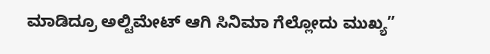ಮಾಡಿದ್ರೂ ಅಲ್ಟಿಮೇಟ್ ಆಗಿ ಸಿನಿಮಾ ಗೆಲ್ಲೋದು ಮುಖ್ಯ”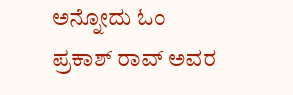ಅನ್ನೋದು ಓಂ ಪ್ರಕಾಶ್ ರಾವ್ ಅವರ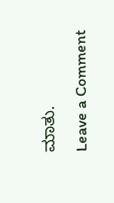ಮಾತು.
Leave a Comment